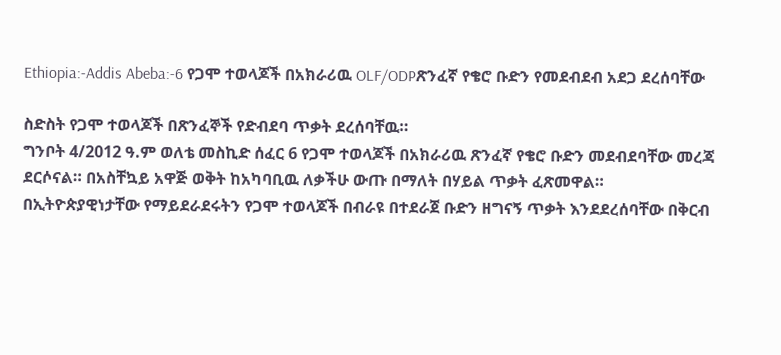Ethiopia:-Addis Abeba:-6 የጋሞ ተወላጆች በአክራሪዉ OLF/ODPጽንፈኛ የቄሮ ቡድን የመደብደብ አደጋ ደረሰባቸው

ስድስት የጋሞ ተወላጆች በጽንፈኞች የድብደባ ጥቃት ደረሰባቸዉ።
ግንቦት 4/2012 ዓ.ም ወለቴ መስኪድ ሰፈር 6 የጋሞ ተወላጆች በአክራሪዉ ጽንፈኛ የቄሮ ቡድን መደብደባቸው መረጃ ደርሶናል። በአስቸኳይ አዋጅ ወቅት ከአካባቢዉ ለቃችሁ ውጡ በማለት በሃይል ጥቃት ፈጽመዋል። በኢትዮጵያዊነታቸው የማይደራደሩትን የጋሞ ተወላጆች በብራዩ በተደራጀ ቡድን ዘግናኝ ጥቃት እንደደረሰባቸው በቅርብ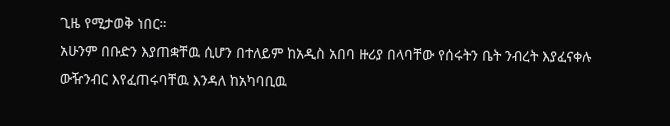ጊዜ የሚታወቅ ነበር።
አሁንም በቡድን እያጠቋቸዉ ሲሆን በተለይም ከአዲስ አበባ ዙሪያ በላባቸው የሰሩትን ቤት ንብረት እያፈናቀሉ ውዥንብር እየፈጠሩባቸዉ እንዳለ ከአካባቢዉ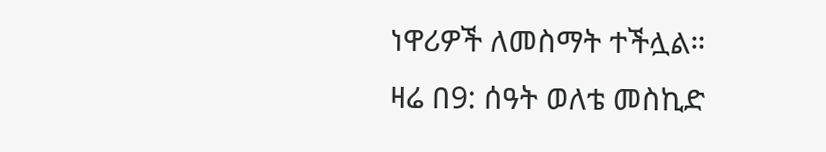ነዋሪዎች ለመስማት ተችሏል።
ዛሬ በ9: ሰዓት ወለቴ መስኪድ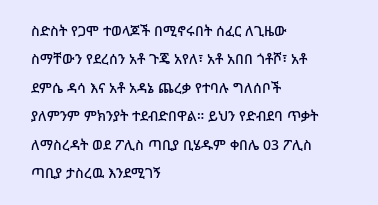ስድስት የጋሞ ተወላጆች በሚኖሩበት ሰፈር ለጊዜው ስማቸውን የደረሰን አቶ ጉጄ አየለ፣ አቶ አበበ ጎቶሾ፣ አቶ ደምሴ ዳሳ እና አቶ አዳኔ ጨረቃ የተባሉ ግለሰቦች ያለምንም ምክንያት ተደብድበዋል። ይህን የድብደባ ጥቃት ለማስረዳት ወደ ፖሊስ ጣቢያ ቢሄዱም ቀበሌ 03 ፖሊስ ጣቢያ ታስረዉ እንደሚገኝ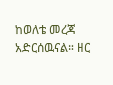ከወለቴ መረጃ አድርሰዉናል። ዘር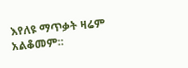እየለዩ ማጥቃት ዛሬም አልቆመም።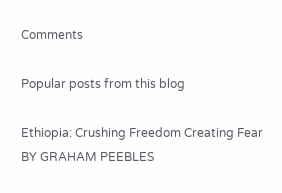Comments

Popular posts from this blog

Ethiopia: Crushing Freedom Creating Fear BY GRAHAM PEEBLES